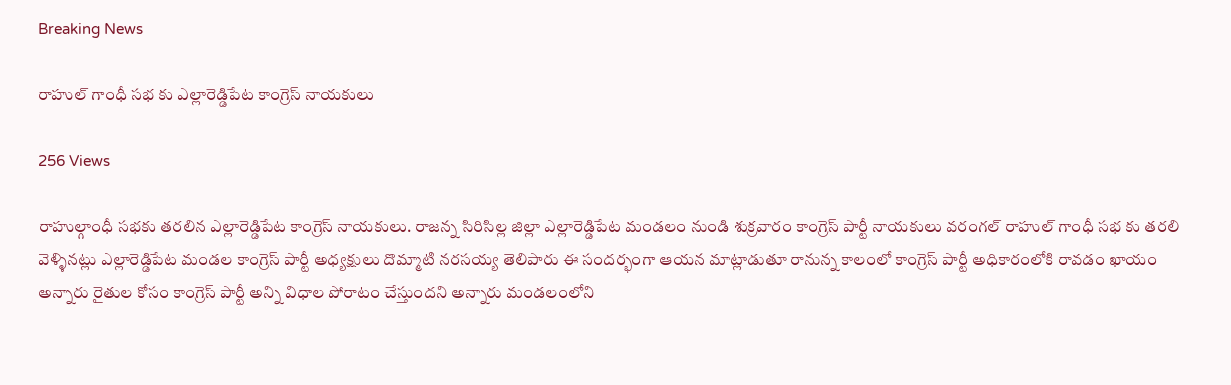Breaking News

రాహుల్ గాంధీ సభ కు ఎల్లారెడ్డిపేట కాంగ్రెస్ నాయకులు

256 Views

రాహుల్గాంధీ సభకు తరలిన ఎల్లారెడ్డిపేట కాంగ్రెస్ నాయకులు. రాజన్న సిరిసిల్ల జిల్లా ఎల్లారెడ్డిపేట మండలం నుండి శుక్రవారం కాంగ్రెస్ పార్టీ నాయకులు వరంగల్ రాహుల్ గాంధీ సభ కు తరలి వెళ్ళినట్లు ఎల్లారెడ్డిపేట మండల కాంగ్రెస్ పార్టీ అధ్యక్షులు దొమ్మాటి నరసయ్య తెలిపారు ఈ సందర్భంగా ఆయన మాట్లాడుతూ రానున్న కాలంలో కాంగ్రెస్ పార్టీ అధికారంలోకి రావడం ఖాయం అన్నారు రైతుల కోసం కాంగ్రెస్ పార్టీ అన్ని విధాల పోరాటం చేస్తుందని అన్నారు మండలంలోని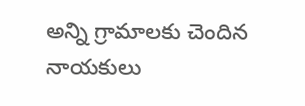అన్ని గ్రామాలకు చెందిన నాయకులు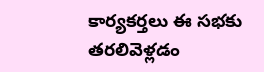కార్యకర్తలు ఈ సభకు తరలివెళ్లడం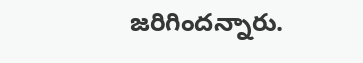జరిగిందన్నారు.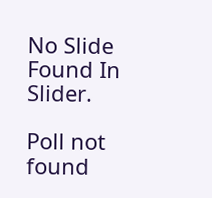No Slide Found In Slider.

Poll not found